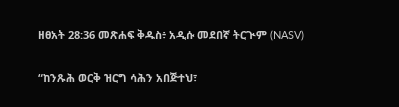ዘፀአት 28:36 መጽሐፍ ቅዱስ፥ አዲሱ መደበኛ ትርጒም (NASV)

“ከንጹሕ ወርቅ ዝርግ ሳሕን አበጅተህ፣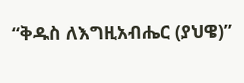“ቅዱስ ለእግዚአብሔር (ያህዌ)”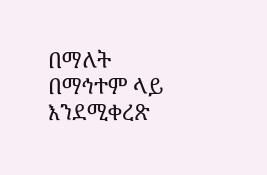በማለት በማኅተም ላይ እንደሚቀረጽ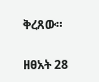ቅረጸው።

ዘፀአት 28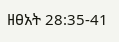ዘፀአት 28:35-41